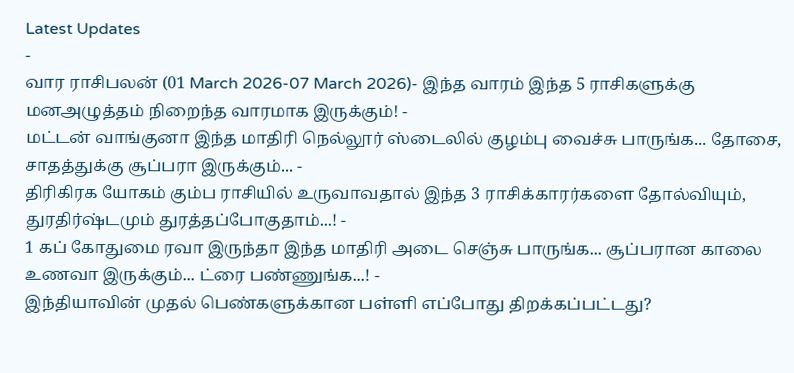Latest Updates
-
வார ராசிபலன் (01 March 2026-07 March 2026)- இந்த வாரம் இந்த 5 ராசிகளுக்கு மனஅழுத்தம் நிறைந்த வாரமாக இருக்கும்! -
மட்டன் வாங்குனா இந்த மாதிரி நெல்லூர் ஸ்டைலில் குழம்பு வைச்சு பாருங்க... தோசை, சாதத்துக்கு சூப்பரா இருக்கும்... -
திரிகிரக யோகம் கும்ப ராசியில் உருவாவதால் இந்த 3 ராசிக்காரர்களை தோல்வியும், துரதிர்ஷ்டமும் துரத்தப்போகுதாம்...! -
1 கப் கோதுமை ரவா இருந்தா இந்த மாதிரி அடை செஞ்சு பாருங்க... சூப்பரான காலை உணவா இருக்கும்... ட்ரை பண்ணுங்க...! -
இந்தியாவின் முதல் பெண்களுக்கான பள்ளி எப்போது திறக்கப்பட்டது?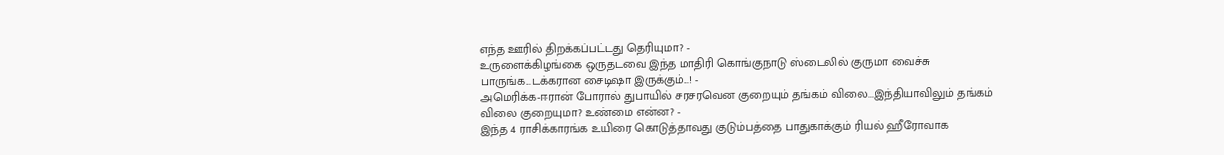எந்த ஊரில் திறக்கப்பட்டது தெரியுமா? -
உருளைக்கிழங்கை ஒருதடவை இந்த மாதிரி கொங்குநாடு ஸ்டைலில் குருமா வைச்சு பாருங்க...டக்கரான சைடிஷா இருக்கும்...! -
அமெரிக்க-ஈரான் போரால் துபாயில் சரசரவென குறையும் தங்கம் விலை...இந்தியாவிலும் தங்கம் விலை குறையுமா? உண்மை என்ன? -
இந்த 4 ராசிக்காரங்க உயிரை கொடுத்தாவது குடும்பத்தை பாதுகாக்கும் ரியல் ஹீரோவாக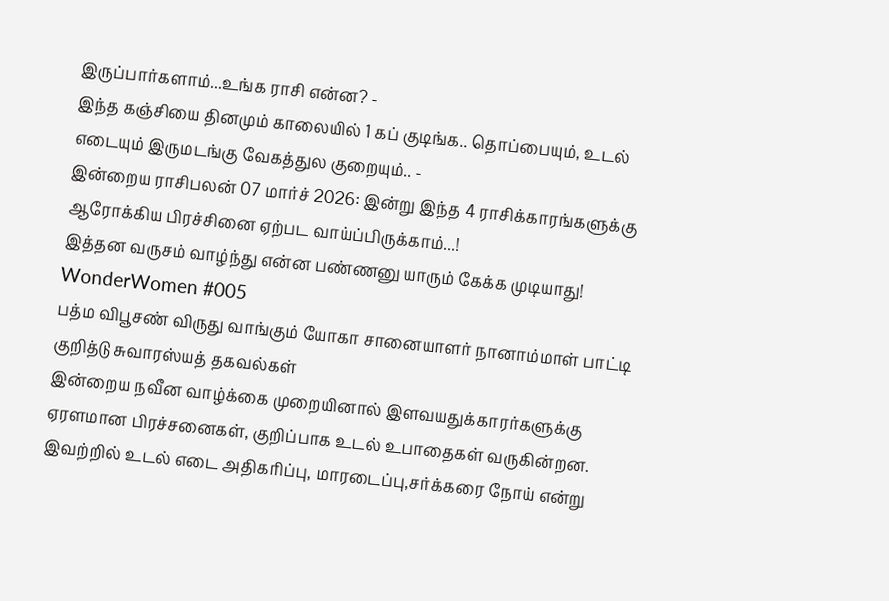இருப்பார்களாம்...உங்க ராசி என்ன? -
இந்த கஞ்சியை தினமும் காலையில் 1 கப் குடிங்க.. தொப்பையும், உடல் எடையும் இருமடங்கு வேகத்துல குறையும்.. -
இன்றைய ராசிபலன் 07 மார்ச் 2026: இன்று இந்த 4 ராசிக்காரங்களுக்கு ஆரோக்கிய பிரச்சினை ஏற்பட வாய்ப்பிருக்காம்...!
இத்தன வருசம் வாழ்ந்து என்ன பண்ணனு யாரும் கேக்க முடியாது! WonderWomen #005
பத்ம விபூசண் விருது வாங்கும் யோகா சானையாளர் நானாம்மாள் பாட்டி குறித்டு சுவாரஸ்யத் தகவல்கள்
இன்றைய நவீன வாழ்க்கை முறையினால் இளவயதுக்காரர்களுக்கு ஏரளமான பிரச்சனைகள், குறிப்பாக உடல் உபாதைகள் வருகின்றன. இவற்றில் உடல் எடை அதிகரிப்பு, மாரடைப்பு,சர்க்கரை நோய் என்று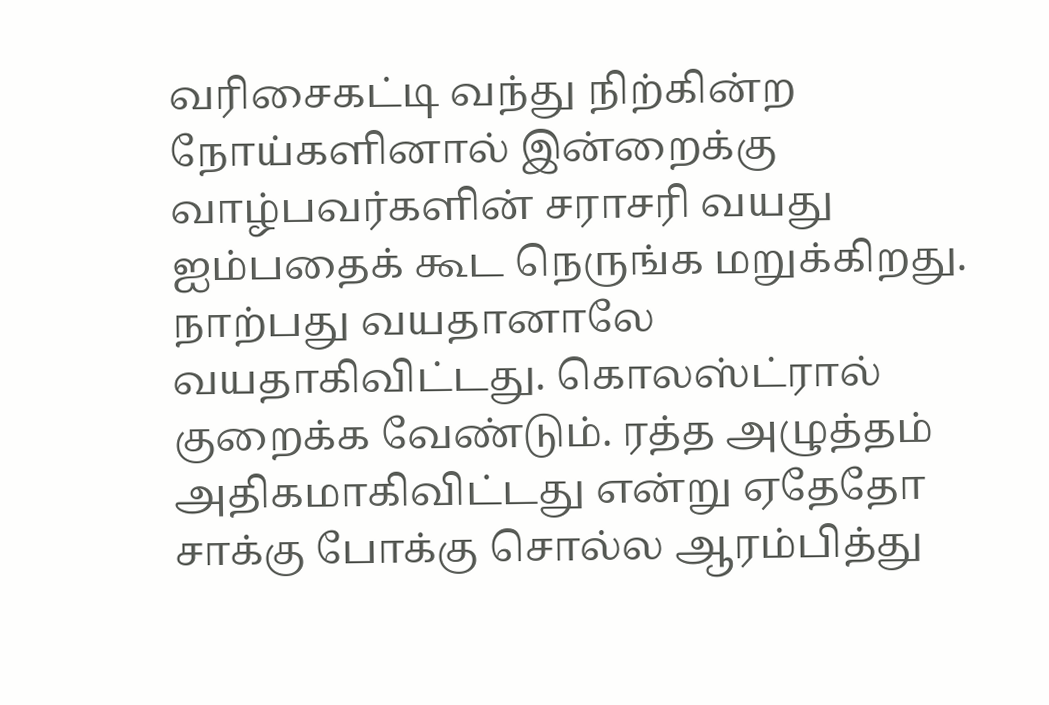வரிசைகட்டி வந்து நிற்கின்ற நோய்களினால் இன்றைக்கு வாழ்பவர்களின் சராசரி வயது ஐம்பதைக் கூட நெருங்க மறுக்கிறது.
நாற்பது வயதானாலே வயதாகிவிட்டது. கொலஸ்ட்ரால் குறைக்க வேண்டும். ரத்த அழுத்தம் அதிகமாகிவிட்டது என்று ஏதேதோ சாக்கு போக்கு சொல்ல ஆரம்பித்து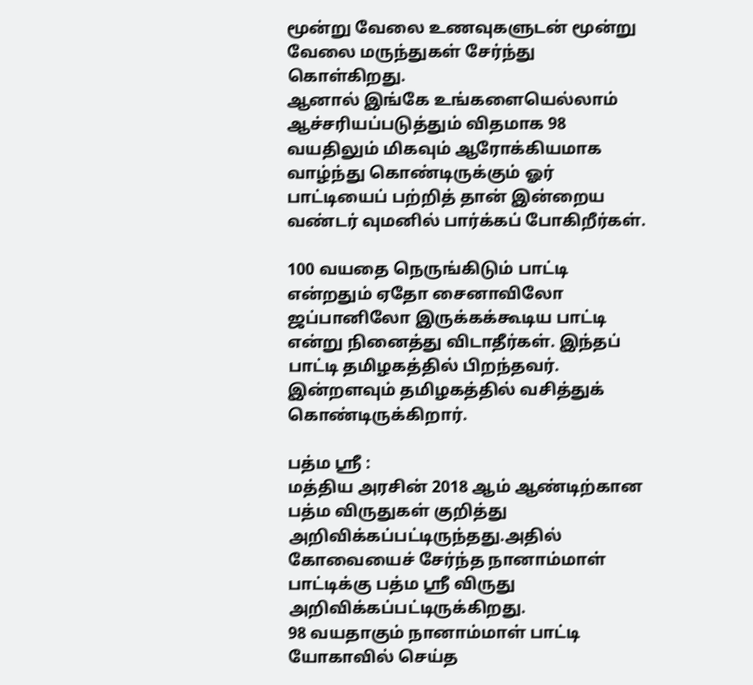மூன்று வேலை உணவுகளுடன் மூன்று வேலை மருந்துகள் சேர்ந்து கொள்கிறது.
ஆனால் இங்கே உங்களையெல்லாம் ஆச்சரியப்படுத்தும் விதமாக 98 வயதிலும் மிகவும் ஆரோக்கியமாக வாழ்ந்து கொண்டிருக்கும் ஓர் பாட்டியைப் பற்றித் தான் இன்றைய வண்டர் வுமனில் பார்க்கப் போகிறீர்கள்.

100 வயதை நெருங்கிடும் பாட்டி என்றதும் ஏதோ சைனாவிலோ ஜப்பானிலோ இருக்கக்கூடிய பாட்டி என்று நினைத்து விடாதீர்கள். இந்தப் பாட்டி தமிழகத்தில் பிறந்தவர். இன்றளவும் தமிழகத்தில் வசித்துக் கொண்டிருக்கிறார்.

பத்ம ஸ்ரீ :
மத்திய அரசின் 2018 ஆம் ஆண்டிற்கான பத்ம விருதுகள் குறித்து அறிவிக்கப்பட்டிருந்தது.அதில் கோவையைச் சேர்ந்த நானாம்மாள் பாட்டிக்கு பத்ம ஸ்ரீ விருது அறிவிக்கப்பட்டிருக்கிறது.
98 வயதாகும் நானாம்மாள் பாட்டி யோகாவில் செய்த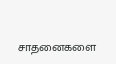சாதனைகளை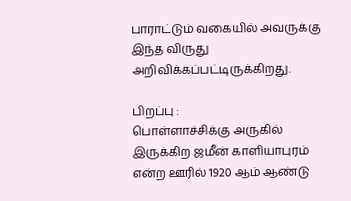பாராட்டும் வகையில் அவருக்கு இந்த விருது அறிவிக்கப்பட்டிருக்கிறது.

பிறப்பு :
பொள்ளாச்சிக்கு அருகில் இருக்கிற ஜமீன் காளியாபுரம் என்ற ஊரில் 1920 ஆம் ஆண்டு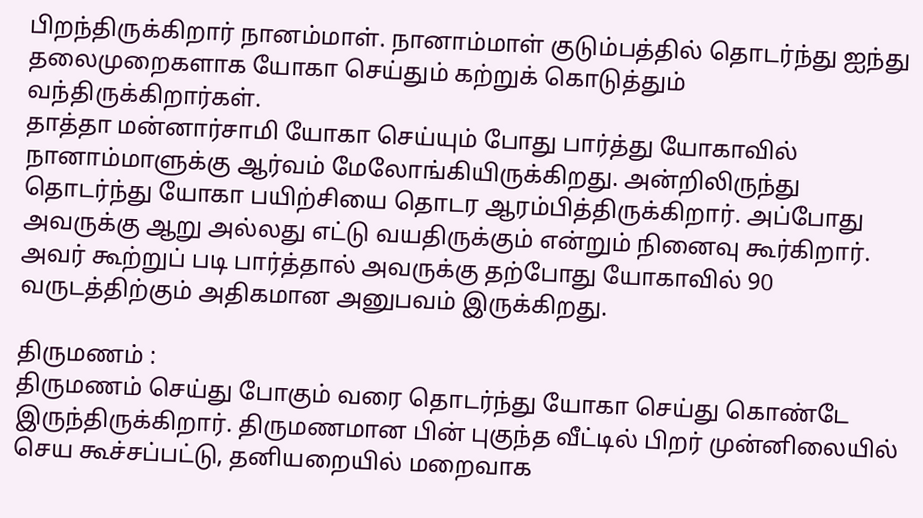பிறந்திருக்கிறார் நானம்மாள். நானாம்மாள் குடும்பத்தில் தொடர்ந்து ஐந்து தலைமுறைகளாக யோகா செய்தும் கற்றுக் கொடுத்தும் வந்திருக்கிறார்கள்.
தாத்தா மன்னார்சாமி யோகா செய்யும் போது பார்த்து யோகாவில் நானாம்மாளுக்கு ஆர்வம் மேலோங்கியிருக்கிறது. அன்றிலிருந்து தொடர்ந்து யோகா பயிற்சியை தொடர ஆரம்பித்திருக்கிறார். அப்போது அவருக்கு ஆறு அல்லது எட்டு வயதிருக்கும் என்றும் நினைவு கூர்கிறார். அவர் கூற்றுப் படி பார்த்தால் அவருக்கு தற்போது யோகாவில் 90 வருடத்திற்கும் அதிகமான அனுபவம் இருக்கிறது.

திருமணம் :
திருமணம் செய்து போகும் வரை தொடர்ந்து யோகா செய்து கொண்டே இருந்திருக்கிறார். திருமணமான பின் புகுந்த வீட்டில் பிறர் முன்னிலையில் செய கூச்சப்பட்டு, தனியறையில் மறைவாக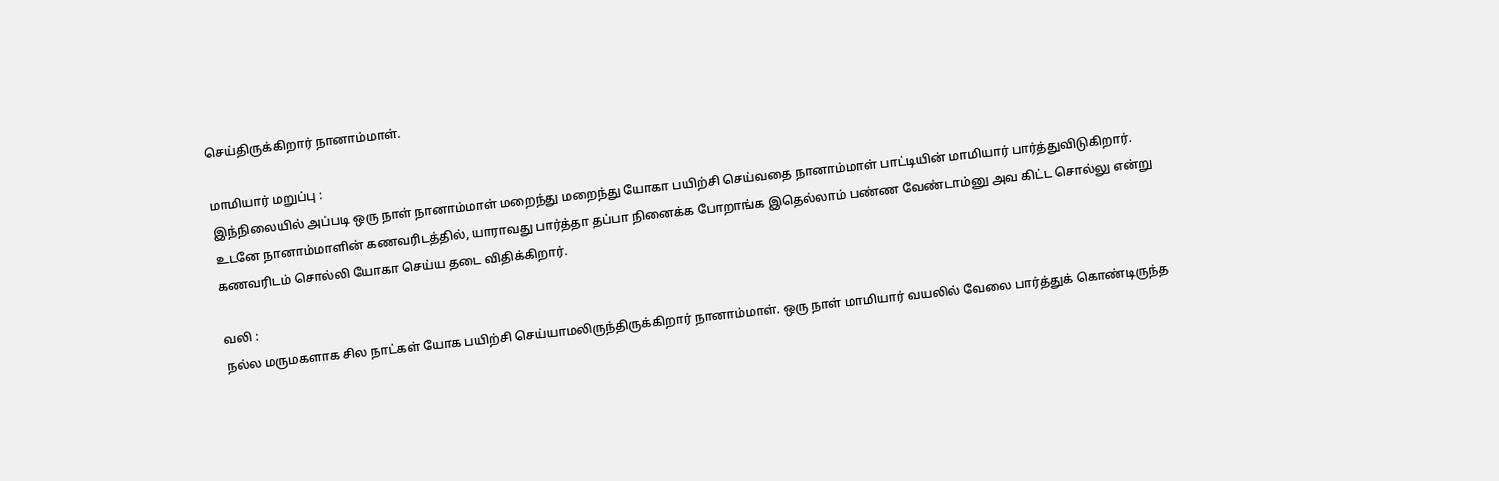செய்திருக்கிறார் நானாம்மாள்.

மாமியார் மறுப்பு :
இந்நிலையில் அப்படி ஒரு நாள் நானாம்மாள் மறைந்து மறைந்து யோகா பயிற்சி செய்வதை நானாம்மாள் பாட்டியின் மாமியார் பார்த்துவிடுகிறார்.
உடனே நானாம்மாளின் கணவரிடத்தில், யாராவது பார்த்தா தப்பா நினைக்க போறாங்க இதெல்லாம் பண்ண வேண்டாம்னு அவ கிட்ட சொல்லு என்று கணவரிடம் சொல்லி யோகா செய்ய தடை விதிக்கிறார்.

வலி :
நல்ல மருமகளாக சில நாட்கள் யோக பயிற்சி செய்யாமலிருந்திருக்கிறார் நானாம்மாள். ஒரு நாள் மாமியார் வயலில் வேலை பார்த்துக் கொண்டிருந்த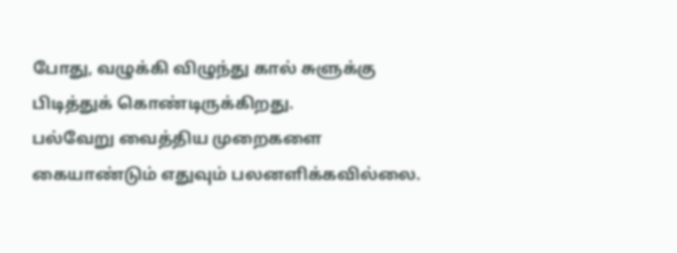போது, வழுக்கி விழுந்து கால் சுளுக்கு பிடித்துக் கொண்டிருக்கிறது.
பல்வேறு வைத்திய முறைகளை கையாண்டும் எதுவும் பலனளிக்கவில்லை.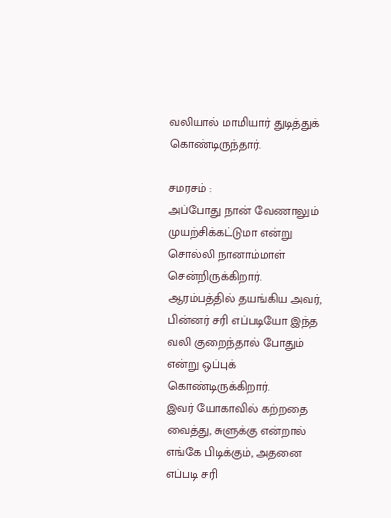வலியால் மாமியார் துடித்துக் கொண்டிருந்தார்.

சமரசம் :
அப்போது நான் வேணாலும் முயற்சிக்கட்டுமா என்று சொல்லி நானாம்மாள் சென்றிருக்கிறார். ஆரம்பத்தில் தயங்கிய அவர், பின்னர் சரி எப்படியோ இந்த வலி குறைந்தால் போதும் என்று ஒப்புக் கொண்டிருக்கிறார்.
இவர் யோகாவில் கற்றதை வைத்து, சுளுக்கு என்றால் எங்கே பிடிக்கும், அதனை எப்படி சரி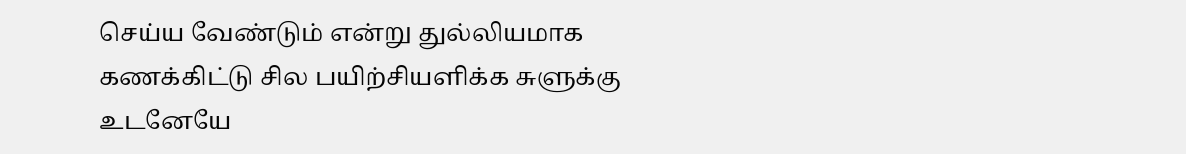செய்ய வேண்டும் என்று துல்லியமாக கணக்கிட்டு சில பயிற்சியளிக்க சுளுக்கு உடனேயே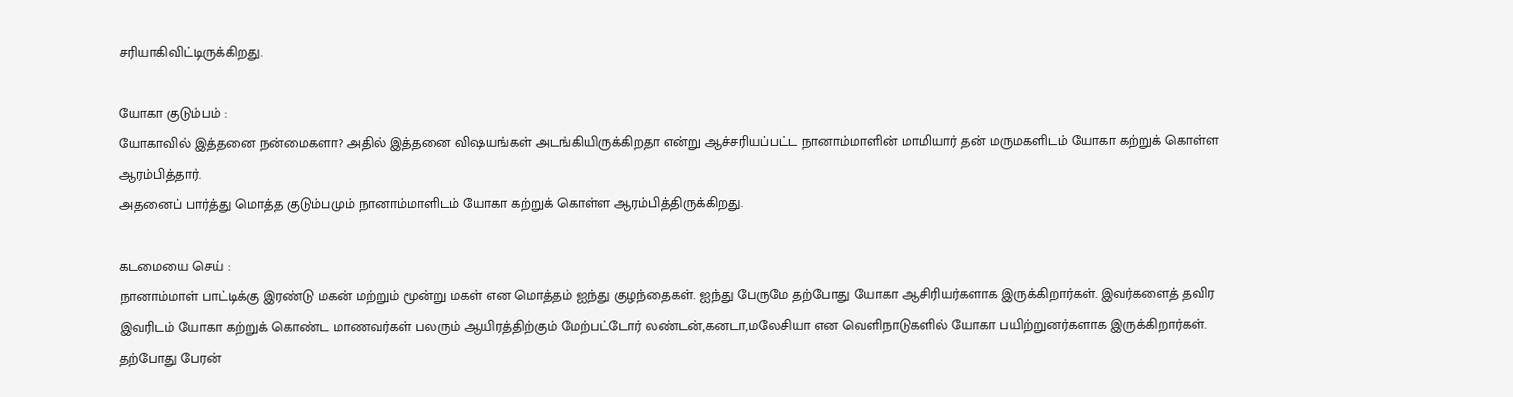சரியாகிவிட்டிருக்கிறது.

யோகா குடும்பம் :
யோகாவில் இத்தனை நன்மைகளா? அதில் இத்தனை விஷயங்கள் அடங்கியிருக்கிறதா என்று ஆச்சரியப்பட்ட நானாம்மாளின் மாமியார் தன் மருமகளிடம் யோகா கற்றுக் கொள்ள ஆரம்பித்தார்.
அதனைப் பார்த்து மொத்த குடும்பமும் நானாம்மாளிடம் யோகா கற்றுக் கொள்ள ஆரம்பித்திருக்கிறது.

கடமையை செய் :
நானாம்மாள் பாட்டிக்கு இரண்டு மகன் மற்றும் மூன்று மகள் என மொத்தம் ஐந்து குழந்தைகள். ஐந்து பேருமே தற்போது யோகா ஆசிரியர்களாக இருக்கிறார்கள். இவர்களைத் தவிர இவரிடம் யோகா கற்றுக் கொண்ட மாணவர்கள் பலரும் ஆயிரத்திற்கும் மேற்பட்டோர் லண்டன்,கனடா,மலேசியா என வெளிநாடுகளில் யோகா பயிற்றுனர்களாக இருக்கிறார்கள்.
தற்போது பேரன்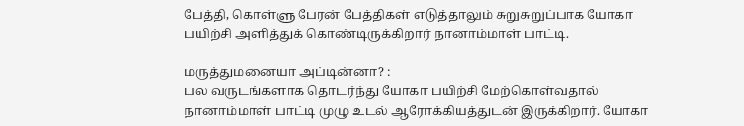பேத்தி, கொள்ளு பேரன் பேத்திகள் எடுத்தாலும் சுறுசுறுப்பாக யோகா பயிற்சி அளித்துக் கொண்டிருக்கிறார் நானாம்மாள் பாட்டி.

மருத்துமனையா அப்டின்னா? :
பல வருடங்களாக தொடர்ந்து யோகா பயிற்சி மேற்கொள்வதால் நானாம்மாள் பாட்டி முழு உடல் ஆரோக்கியத்துடன் இருக்கிறார். யோகா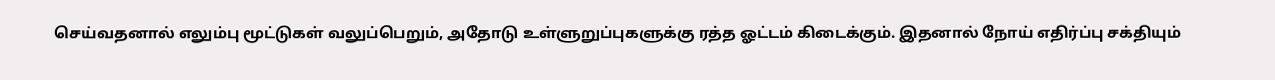செய்வதனால் எலும்பு மூட்டுகள் வலுப்பெறும், அதோடு உள்ளுறுப்புகளுக்கு ரத்த ஓட்டம் கிடைக்கும். இதனால் நோய் எதிர்ப்பு சக்தியும்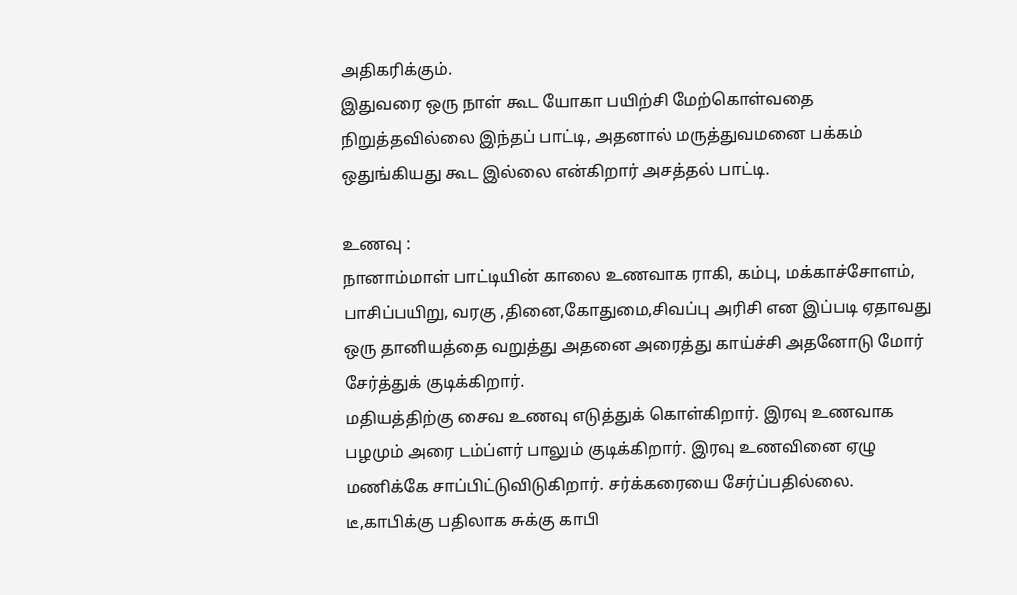அதிகரிக்கும்.
இதுவரை ஒரு நாள் கூட யோகா பயிற்சி மேற்கொள்வதை நிறுத்தவில்லை இந்தப் பாட்டி, அதனால் மருத்துவமனை பக்கம் ஒதுங்கியது கூட இல்லை என்கிறார் அசத்தல் பாட்டி.

உணவு :
நானாம்மாள் பாட்டியின் காலை உணவாக ராகி, கம்பு, மக்காச்சோளம், பாசிப்பயிறு, வரகு ,தினை,கோதுமை,சிவப்பு அரிசி என இப்படி ஏதாவது ஒரு தானியத்தை வறுத்து அதனை அரைத்து காய்ச்சி அதனோடு மோர் சேர்த்துக் குடிக்கிறார்.
மதியத்திற்கு சைவ உணவு எடுத்துக் கொள்கிறார். இரவு உணவாக பழமும் அரை டம்ப்ளர் பாலும் குடிக்கிறார். இரவு உணவினை ஏழு மணிக்கே சாப்பிட்டுவிடுகிறார். சர்க்கரையை சேர்ப்பதில்லை. டீ,காபிக்கு பதிலாக சுக்கு காபி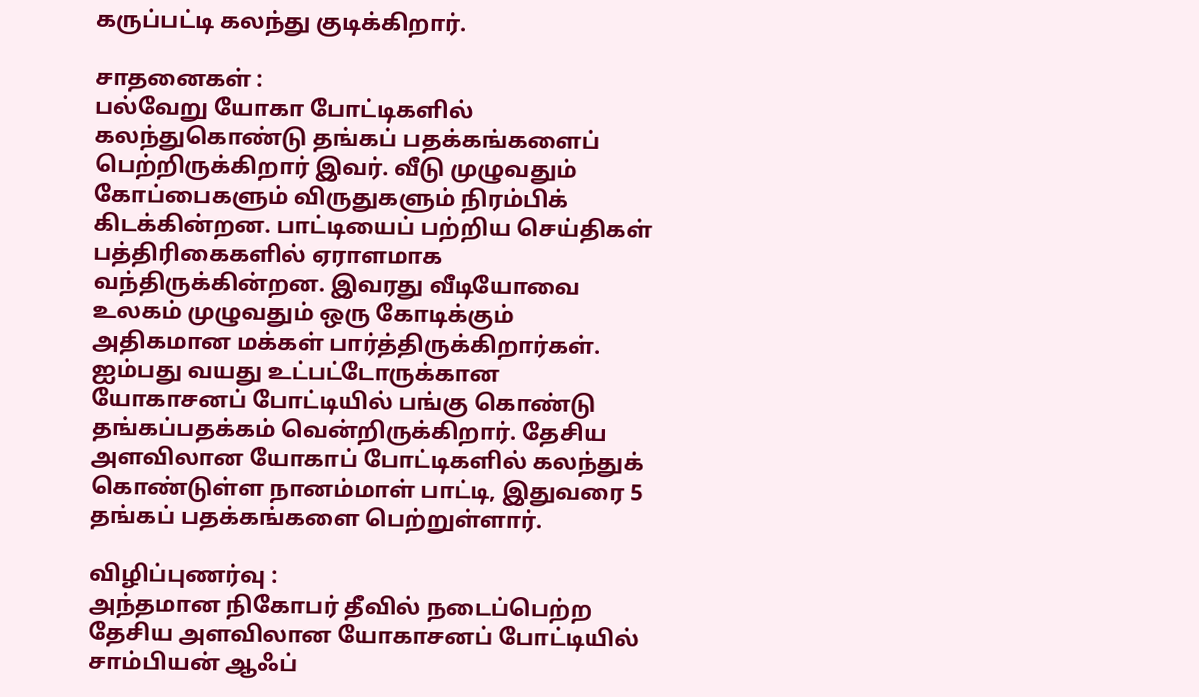கருப்பட்டி கலந்து குடிக்கிறார்.

சாதனைகள் :
பல்வேறு யோகா போட்டிகளில் கலந்துகொண்டு தங்கப் பதக்கங்களைப் பெற்றிருக்கிறார் இவர். வீடு முழுவதும் கோப்பைகளும் விருதுகளும் நிரம்பிக் கிடக்கின்றன. பாட்டியைப் பற்றிய செய்திகள் பத்திரிகைகளில் ஏராளமாக வந்திருக்கின்றன. இவரது வீடியோவை உலகம் முழுவதும் ஒரு கோடிக்கும் அதிகமான மக்கள் பார்த்திருக்கிறார்கள்.
ஐம்பது வயது உட்பட்டோருக்கான யோகாசனப் போட்டியில் பங்கு கொண்டு தங்கப்பதக்கம் வென்றிருக்கிறார். தேசிய அளவிலான யோகாப் போட்டிகளில் கலந்துக் கொண்டுள்ள நானம்மாள் பாட்டி, இதுவரை 5 தங்கப் பதக்கங்களை பெற்றுள்ளார்.

விழிப்புணர்வு :
அந்தமான நிகோபர் தீவில் நடைப்பெற்ற தேசிய அளவிலான யோகாசனப் போட்டியில் சாம்பியன் ஆஃப்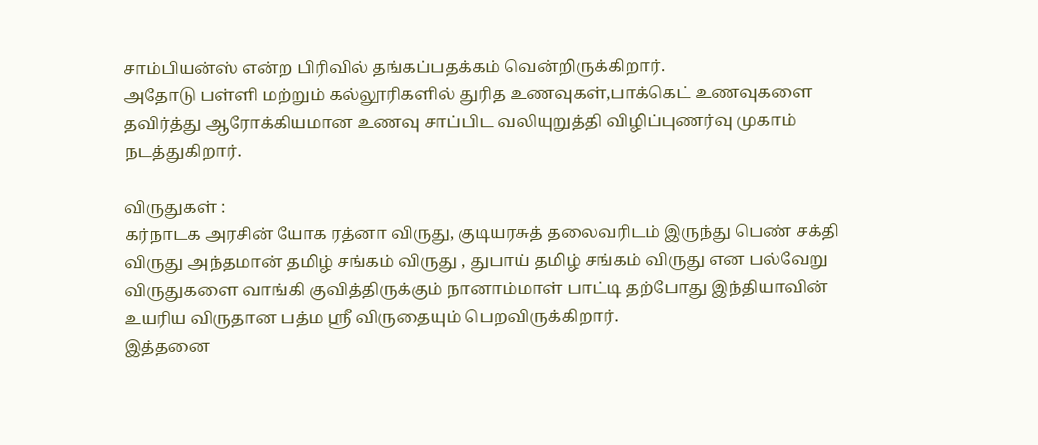சாம்பியன்ஸ் என்ற பிரிவில் தங்கப்பதக்கம் வென்றிருக்கிறார்.
அதோடு பள்ளி மற்றும் கல்லூரிகளில் துரித உணவுகள்,பாக்கெட் உணவுகளை தவிர்த்து ஆரோக்கியமான உணவு சாப்பிட வலியுறுத்தி விழிப்புணர்வு முகாம் நடத்துகிறார்.

விருதுகள் :
கர்நாடக அரசின் யோக ரத்னா விருது, குடியரசுத் தலைவரிடம் இருந்து பெண் சக்தி விருது அந்தமான் தமிழ் சங்கம் விருது , துபாய் தமிழ் சங்கம் விருது என பல்வேறு விருதுகளை வாங்கி குவித்திருக்கும் நானாம்மாள் பாட்டி தற்போது இந்தியாவின் உயரிய விருதான பத்ம ஸ்ரீ விருதையும் பெறவிருக்கிறார்.
இத்தனை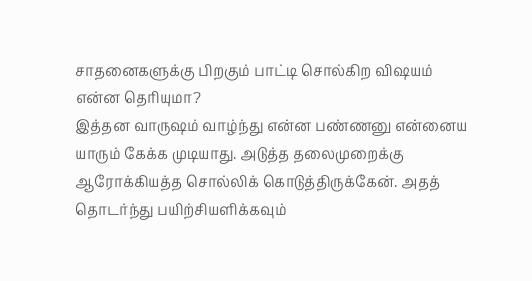சாதனைகளுக்கு பிறகும் பாட்டி சொல்கிற விஷயம் என்ன தெரியுமா?
இத்தன வாருஷம் வாழ்ந்து என்ன பண்ணனு என்னைய யாரும் கேக்க முடியாது. அடுத்த தலைமுறைக்கு ஆரோக்கியத்த சொல்லிக் கொடுத்திருக்கேன். அதத் தொடர்ந்து பயிற்சியளிக்கவும்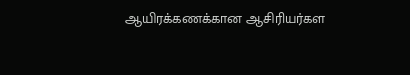ஆயிரக்கணக்கான ஆசிரியர்கள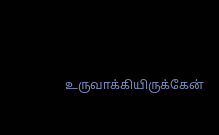உருவாக்கியிருக்கேன்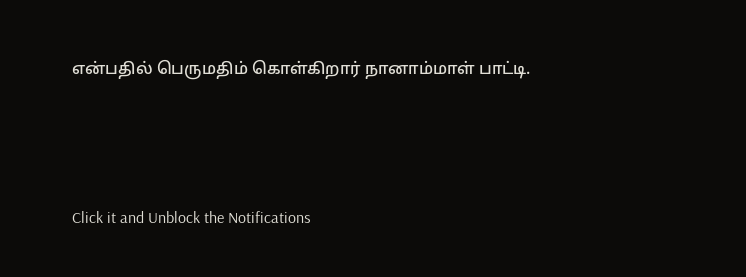என்பதில் பெருமதிம் கொள்கிறார் நானாம்மாள் பாட்டி.



Click it and Unblock the Notifications